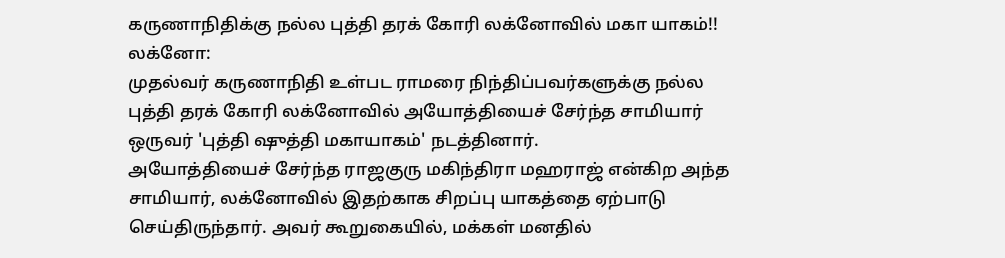கருணாநிதிக்கு நல்ல புத்தி தரக் கோரி லக்னோவில் மகா யாகம்!!
லக்னோ:
முதல்வர் கருணாநிதி உள்பட ராமரை நிந்திப்பவர்களுக்கு நல்ல புத்தி தரக் கோரி லக்னோவில் அயோத்தியைச் சேர்ந்த சாமியார் ஒருவர் 'புத்தி ஷுத்தி மகாயாகம்' நடத்தினார்.
அயோத்தியைச் சேர்ந்த ராஜகுரு மகிந்திரா மஹராஜ் என்கிற அந்த சாமியார், லக்னோவில் இதற்காக சிறப்பு யாகத்தை ஏற்பாடு செய்திருந்தார். அவர் கூறுகையில், மக்கள் மனதில்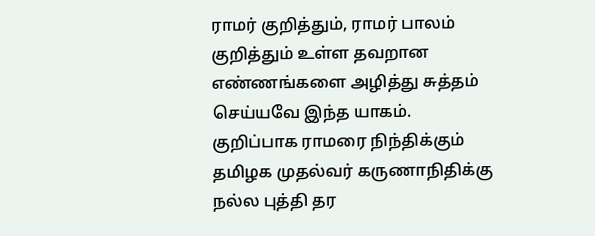ராமர் குறித்தும், ராமர் பாலம் குறித்தும் உள்ள தவறான எண்ணங்களை அழித்து சுத்தம் செய்யவே இந்த யாகம்.
குறிப்பாக ராமரை நிந்திக்கும் தமிழக முதல்வர் கருணாநிதிக்கு நல்ல புத்தி தர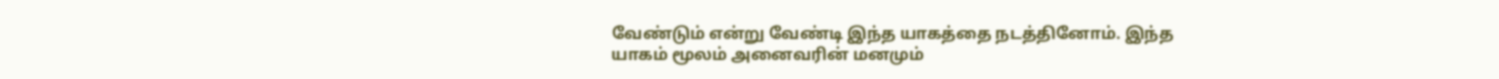வேண்டும் என்று வேண்டி இந்த யாகத்தை நடத்தினோம். இந்த யாகம் மூலம் அனைவரின் மனமும்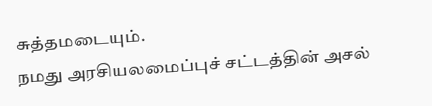சுத்தமடையும்.
நமது அரசியலமைப்புச் சட்டத்தின் அசல்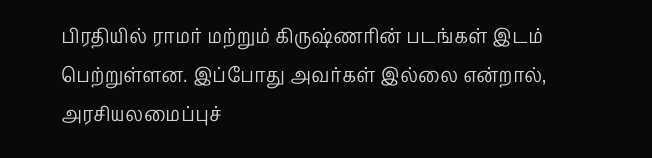பிரதியில் ராமர் மற்றும் கிருஷ்ணரின் படங்கள் இடம் பெற்றுள்ளன. இப்போது அவர்கள் இல்லை என்றால், அரசியலமைப்புச்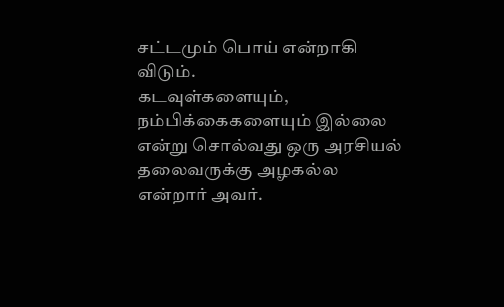சட்டமும் பொய் என்றாகி விடும்.
கடவுள்களையும், நம்பிக்கைகளையும் இல்லை என்று சொல்வது ஒரு அரசியல் தலைவருக்கு அழகல்ல என்றார் அவர்.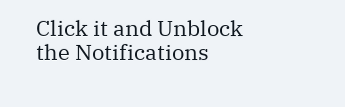Click it and Unblock the Notifications